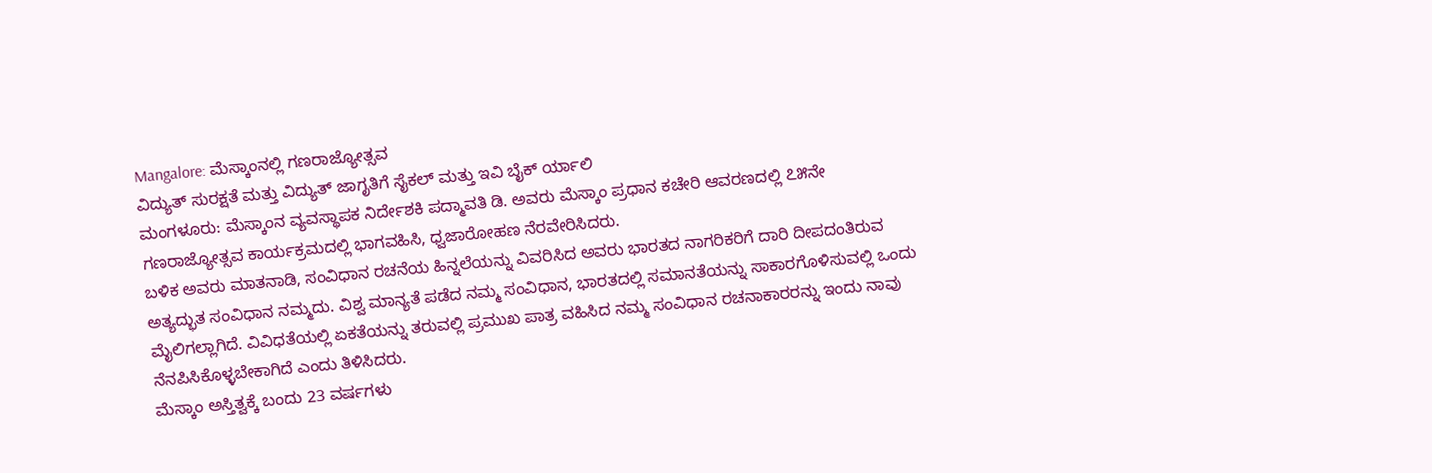Mangalore: ಮೆಸ್ಕಾಂನಲ್ಲಿ ಗಣರಾಜ್ಯೋತ್ಸವ
ವಿದ್ಯುತ್ ಸುರಕ್ಷತೆ ಮತ್ತು ವಿದ್ಯುತ್ ಜಾಗೃತಿಗೆ ಸೈಕಲ್ ಮತ್ತು ಇವಿ ಬೈಕ್ ರ್ಯಾಲಿ
ಮಂಗಳೂರು: ಮೆಸ್ಕಾಂನ ವ್ಯವಸ್ಥಾಪಕ ನಿರ್ದೇಶಕಿ ಪದ್ಮಾವತಿ ಡಿ. ಅವರು ಮೆಸ್ಕಾಂ ಪ್ರಧಾನ ಕಚೇರಿ ಆವರಣದಲ್ಲಿ ೭೫ನೇ ಗಣರಾಜ್ಯೋತ್ಸವ ಕಾರ್ಯಕ್ರಮದಲ್ಲಿ ಭಾಗವಹಿಸಿ, ಧ್ವಜಾರೋಹಣ ನೆರವೇರಿಸಿದರು.
ಬಳಿಕ ಅವರು ಮಾತನಾಡಿ, ಸಂವಿಧಾನ ರಚನೆಯ ಹಿನ್ನಲೆಯನ್ನು ವಿವರಿಸಿದ ಅವರು ಭಾರತದ ನಾಗರಿಕರಿಗೆ ದಾರಿ ದೀಪದಂತಿರುವ ಅತ್ಯದ್ಭುತ ಸಂವಿಧಾನ ನಮ್ಮದು. ವಿಶ್ವ ಮಾನ್ಯತೆ ಪಡೆದ ನಮ್ಮ ಸಂವಿಧಾನ, ಭಾರತದಲ್ಲಿ ಸಮಾನತೆಯನ್ನು ಸಾಕಾರಗೊಳಿಸುವಲ್ಲಿ ಒಂದು ಮೈಲಿಗಲ್ಲಾಗಿದೆ. ವಿವಿಧತೆಯಲ್ಲಿ ಏಕತೆಯನ್ನು ತರುವಲ್ಲಿ ಪ್ರಮುಖ ಪಾತ್ರ ವಹಿಸಿದ ನಮ್ಮ ಸಂವಿಧಾನ ರಚನಾಕಾರರನ್ನು ಇಂದು ನಾವು ನೆನಪಿಸಿಕೊಳ್ಳಬೇಕಾಗಿದೆ ಎಂದು ತಿಳಿಸಿದರು.
ಮೆಸ್ಕಾಂ ಅಸ್ತಿತ್ವಕ್ಕೆ ಬಂದು 23 ವರ್ಷಗಳು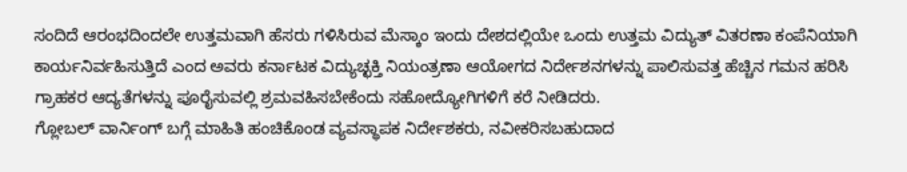ಸಂದಿದೆ ಆರಂಭದಿಂದಲೇ ಉತ್ತಮವಾಗಿ ಹೆಸರು ಗಳಿಸಿರುವ ಮೆಸ್ಕಾಂ ಇಂದು ದೇಶದಲ್ಲಿಯೇ ಒಂದು ಉತ್ತಮ ವಿದ್ಯುತ್ ವಿತರಣಾ ಕಂಪೆನಿಯಾಗಿ ಕಾರ್ಯನಿರ್ವಹಿಸುತ್ತಿದೆ ಎಂದ ಅವರು ಕರ್ನಾಟಕ ವಿದ್ಯುಚ್ಛಕ್ತಿ ನಿಯಂತ್ರಣಾ ಆಯೋಗದ ನಿರ್ದೇಶನಗಳನ್ನು ಪಾಲಿಸುವತ್ತ ಹೆಚ್ಚಿನ ಗಮನ ಹರಿಸಿ ಗ್ರಾಹಕರ ಆದ್ಯತೆಗಳನ್ನು ಪೂರೈಸುವಲ್ಲಿ ಶ್ರಮವಹಿಸಬೇಕೆಂದು ಸಹೋದ್ಯೋಗಿಗಳಿಗೆ ಕರೆ ನೀಡಿದರು.
ಗ್ಲೋಬಲ್ ವಾರ್ನಿಂಗ್ ಬಗ್ಗೆ ಮಾಹಿತಿ ಹಂಚಿಕೊಂಡ ವ್ಯವಸ್ಥಾಪಕ ನಿರ್ದೇಶಕರು, ನವೀಕರಿಸಬಹುದಾದ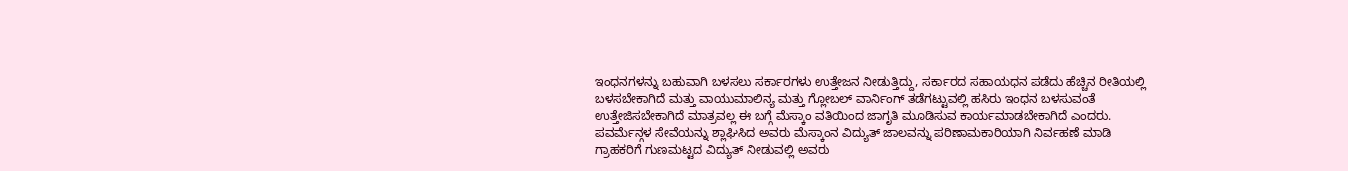ಇಂಧನಗಳನ್ನು ಬಹುವಾಗಿ ಬಳಸಲು ಸರ್ಕಾರಗಳು ಉತ್ತೇಜನ ನೀಡುತ್ತಿದ್ದು, ಸರ್ಕಾರದ ಸಹಾಯಧನ ಪಡೆದು ಹೆಚ್ಚಿನ ರೀತಿಯಲ್ಲಿ ಬಳಸಬೇಕಾಗಿದೆ ಮತ್ತು ವಾಯುಮಾಲಿನ್ಯ ಮತ್ತು ಗ್ಲೋಬಲ್ ವಾರ್ನಿಂಗ್ ತಡೆಗಟ್ಟುವಲ್ಲಿ ಹಸಿರು ಇಂಧನ ಬಳಸುವಂತೆ ಉತ್ತೇಜಿಸಬೇಕಾಗಿದೆ ಮಾತ್ರವಲ್ಲ ಈ ಬಗ್ಗೆ ಮೆಸ್ಕಾಂ ವತಿಯಿಂದ ಜಾಗೃತಿ ಮೂಡಿಸುವ ಕಾರ್ಯಮಾಡಬೇಕಾಗಿದೆ ಎಂದರು.
ಪವರ್ಮೆನ್ಗಳ ಸೇವೆಯನ್ನು ಶ್ಲಾಘಿಸಿದ ಅವರು ಮೆಸ್ಕಾಂನ ವಿದ್ಯುತ್ ಜಾಲವನ್ನು ಪರಿಣಾಮಕಾರಿಯಾಗಿ ನಿರ್ವಹಣೆ ಮಾಡಿ ಗ್ರಾಹಕರಿಗೆ ಗುಣಮಟ್ಟದ ವಿದ್ಯುತ್ ನೀಡುವಲ್ಲಿ ಅವರು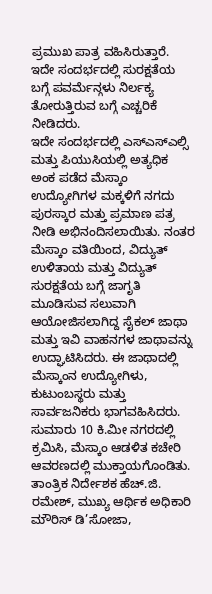ಪ್ರಮುಖ ಪಾತ್ರ ವಹಿಸಿರುತ್ತಾರೆ. ಇದೇ ಸಂದರ್ಭದಲ್ಲಿ ಸುರಕ್ಷತೆಯ ಬಗ್ಗೆ ಪವರ್ಮೆನ್ಗಳು ನಿರ್ಲಕ್ಯ ತೋರುತ್ತಿರುವ ಬಗ್ಗೆ ಎಚ್ಚರಿಕೆ ನೀಡಿದರು.
ಇದೇ ಸಂದರ್ಭದಲ್ಲಿ ಎಸ್ಎಸ್ಎಲ್ಸಿ ಮತ್ತು ಪಿಯುಸಿಯಲ್ಲಿ ಅತ್ಯಧಿಕ ಅಂಕ ಪಡೆದ ಮೆಸ್ಕಾಂ ಉದ್ಯೋಗಿಗಳ ಮಕ್ಕಳಿಗೆ ನಗದು ಪುರಸ್ಕಾರ ಮತ್ತು ಪ್ರಮಾಣ ಪತ್ರ ನೀಡಿ ಅಭಿನಂದಿಸಲಾಯಿತು. ನಂತರ ಮೆಸ್ಕಾಂ ವತಿಯಿಂದ, ವಿದ್ಯುತ್ ಉಳಿತಾಯ ಮತ್ತು ವಿದ್ಯುತ್ ಸುರಕ್ಷತೆಯ ಬಗ್ಗೆ ಜಾಗೃತಿ ಮೂಡಿಸುವ ಸಲುವಾಗಿ ಆಯೋಜಿಸಲಾಗಿದ್ದ ಸೈಕಲ್ ಜಾಥಾ ಮತ್ತು ಇವಿ ವಾಹನಗಳ ಜಾಥಾವನ್ನು ಉದ್ಘಾಟಿಸಿದರು. ಈ ಜಾಥಾದಲ್ಲಿ ಮೆಸ್ಕಾಂನ ಉದ್ಯೋಗಿಳು, ಕುಟುಂಬಸ್ಥರು ಮತ್ತು ಸಾರ್ವಜನಿಕರು ಭಾಗವಹಿಸಿದರು. ಸುಮಾರು 10 ಕಿ.ಮೀ ನಗರದಲ್ಲಿ ಕ್ರಮಿಸಿ, ಮೆಸ್ಕಾಂ ಆಡಳಿತ ಕಚೇರಿ ಆವರಣದಲ್ಲಿ ಮುಕ್ತಾಯಗೊಂಡಿತು.
ತಾಂತ್ರಿಕ ನಿರ್ದೇಶಕ ಹೆಚ್.ಜಿ. ರಮೇಶ್, ಮುಖ್ಯ ಆರ್ಥಿಕ ಅಧಿಕಾರಿ ಮೌರಿಸ್ ಡಿ’ಸೋಜಾ,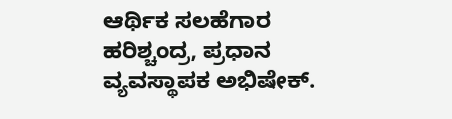ಆರ್ಥಿಕ ಸಲಹೆಗಾರ ಹರಿಶ್ಚಂದ್ರ, ಪ್ರಧಾನ ವ್ಯವಸ್ಥಾಪಕ ಅಭಿಷೇಕ್.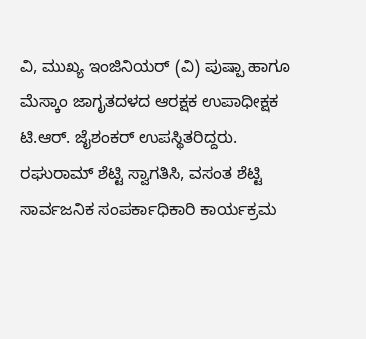ವಿ, ಮುಖ್ಯ ಇಂಜಿನಿಯರ್ (ವಿ) ಪುಷ್ಪಾ ಹಾಗೂ ಮೆಸ್ಕಾಂ ಜಾಗೃತದಳದ ಆರಕ್ಷಕ ಉಪಾಧೀಕ್ಷಕ ಟಿ.ಆರ್. ಜೈಶಂಕರ್ ಉಪಸ್ಥಿತರಿದ್ದರು.
ರಘುರಾಮ್ ಶೆಟ್ಟಿ ಸ್ವಾಗತಿಸಿ, ವಸಂತ ಶೆಟ್ಟಿ ಸಾರ್ವಜನಿಕ ಸಂಪರ್ಕಾಧಿಕಾರಿ ಕಾರ್ಯಕ್ರಮ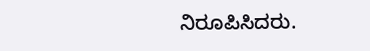ನಿರೂಪಿಸಿದರು.